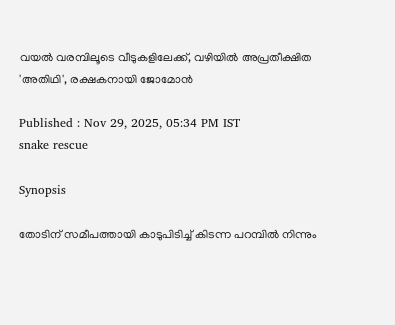വയൽ വരമ്പിലൂടെ വീടുകളിലേക്ക്, വഴിയിൽ അപ്രതീക്ഷിത 'അതിഥി', രക്ഷകനായി ജോമോൻ

Published : Nov 29, 2025, 05:34 PM IST
snake rescue

Synopsis

തോടിന് സമീപത്തായി കാടുപിടിച്ച് കിടന്ന പറമ്പിൽ നിന്നും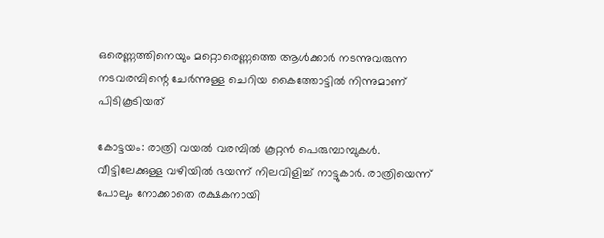ഒരെണ്ണത്തിനെയും മറ്റൊരെണ്ണത്തെ ആൾക്കാർ നടന്നുവരുന്ന നടവരമ്പിന്റെ ചേർന്നുള്ള ചെറിയ കൈത്തോട്ടിൽ നിന്നുമാണ് പിടികൂടിയത്

കോട്ടയം: രാത്രി വയൽ വരമ്പിൽ കൂറ്റൻ പെരുമ്പാമ്പുകൾ. വീട്ടിലേക്കുള്ള വഴിയിൽ ഭയന്ന് നിലവിളിച്ച് നാട്ടുകാർ. രാത്രിയെന്ന് പോലും നോക്കാതെ രക്ഷകനായി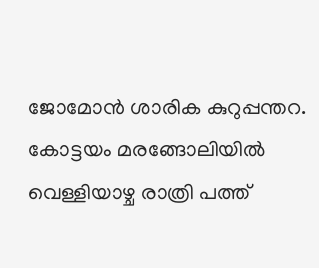ജോമോൻ ശാരിക കുറുപ്പന്തറ. കോട്ടയം മരങ്ങോലിയിൽ വെള്ളിയാഴ്ച രാത്രി പത്ത്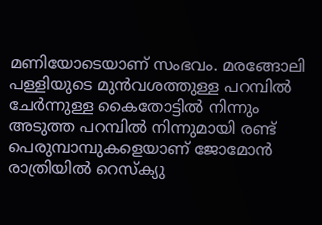മണിയോടെയാണ് സംഭവം. മരങ്ങോലി പള്ളിയുടെ മുൻവശത്തുള്ള പറമ്പിൽ ചേർന്നുള്ള കൈതോട്ടിൽ നിന്നും അടുത്ത പറമ്പിൽ നിന്നുമായി രണ്ട് പെരുമ്പാമ്പുകളെയാണ് ജോമോൻ രാത്രിയിൽ റെസ്ക്യു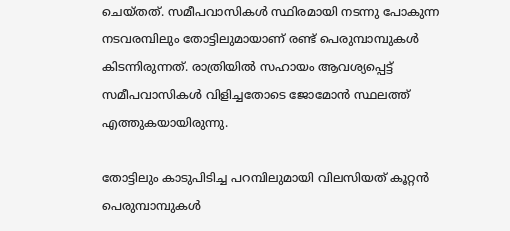ചെയ്തത്. സമീപവാസികൾ സ്ഥിരമായി നടന്നു പോകുന്ന നടവരമ്പിലും തോട്ടിലുമായാണ് രണ്ട് പെരുമ്പാമ്പുകൾ കിടന്നിരുന്നത്. രാത്രിയിൽ സഹായം ആവശ്യപ്പെട്ട് സമീപവാസികൾ വിളിച്ചതോടെ ജോമോൻ സ്ഥലത്ത് എത്തുകയായിരുന്നു.

തോട്ടിലും കാടുപിടിച്ച പറമ്പിലുമായി വിലസിയത് കൂറ്റൻ പെരുമ്പാമ്പുകൾ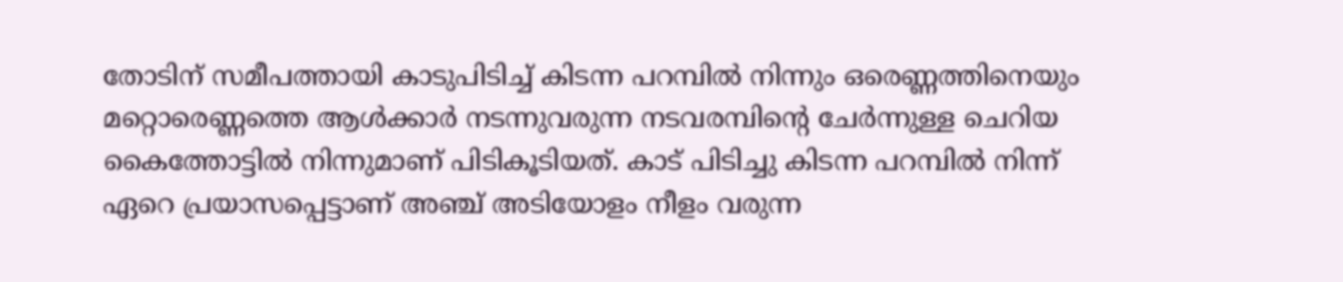തോടിന് സമീപത്തായി കാടുപിടിച്ച് കിടന്ന പറമ്പിൽ നിന്നും ഒരെണ്ണത്തിനെയും മറ്റൊരെണ്ണത്തെ ആൾക്കാർ നടന്നുവരുന്ന നടവരമ്പിന്റെ ചേർന്നുള്ള ചെറിയ കൈത്തോട്ടിൽ നിന്നുമാണ് പിടികൂടിയത്. കാട് പിടിച്ചു കിടന്ന പറമ്പിൽ നിന്ന് ഏറെ പ്രയാസപ്പെട്ടാണ് അഞ്ച് അടിയോളം നീളം വരുന്ന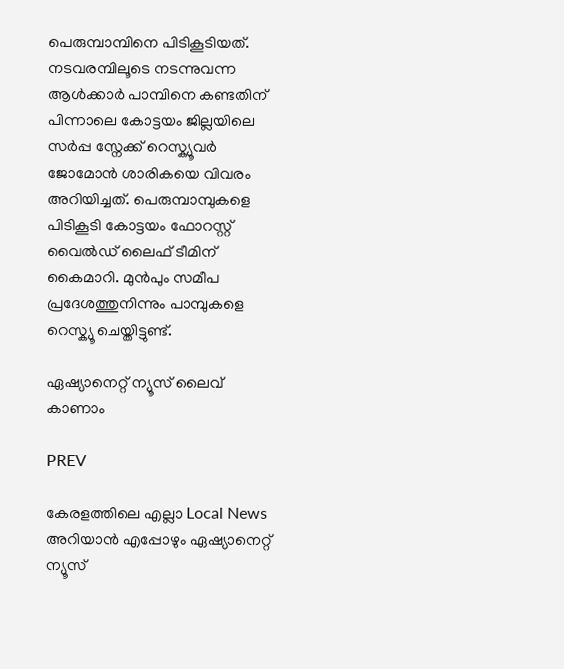പെരുമ്പാമ്പിനെ പിടികൂടിയത്. നടവരമ്പിലൂടെ നടന്നുവന്ന ആൾക്കാർ പാമ്പിനെ കണ്ടതിന് പിന്നാലെ കോട്ടയം ജില്ലയിലെ സർപ്പ സ്നേക്ക് റെസ്ക്യൂവർ ജോമോൻ ശാരികയെ വിവരം അറിയിച്ചത്. പെരുമ്പാമ്പുകളെ പിടികൂടി കോട്ടയം ഫോറസ്റ്റ് വൈൽഡ് ലൈഫ് ടീമിന് കൈമാറി. മുൻപും സമീപ പ്രദേശത്തുനിന്നും പാമ്പുകളെ റെസ്ക്യൂ ചെയ്തിട്ടുണ്ട്.

ഏഷ്യാനെറ്റ് ന്യൂസ് ലൈവ് കാണാം

PREV

കേരളത്തിലെ എല്ലാ Local News അറിയാൻ എപ്പോഴും ഏഷ്യാനെറ്റ് ന്യൂസ്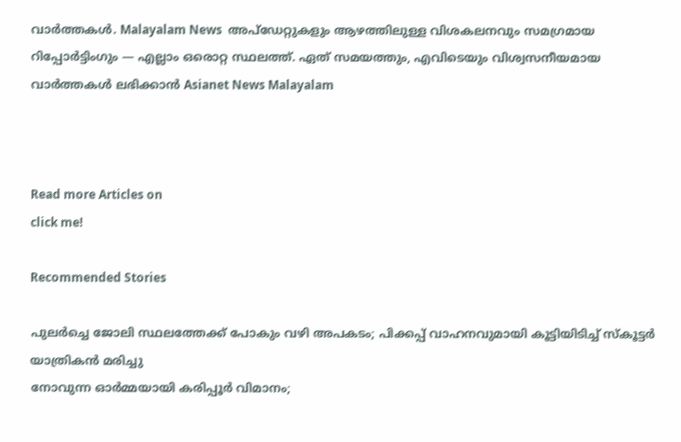വാർത്തകൾ. Malayalam News  അപ്‌ഡേറ്റുകളും ആഴത്തിലുള്ള വിശകലനവും സമഗ്രമായ റിപ്പോർട്ടിംഗും — എല്ലാം ഒരൊറ്റ സ്ഥലത്ത്. ഏത് സമയത്തും, എവിടെയും വിശ്വസനീയമായ വാർത്തകൾ ലഭിക്കാൻ Asianet News Malayalam



Read more Articles on
click me!

Recommended Stories

പുലർച്ചെ ജോലി സ്ഥലത്തേക്ക് പോകും വഴി അപകടം; പിക്കപ്പ് വാഹനവുമായി കൂട്ടിയിടിച്ച് സ്‌കൂട്ടർ യാത്രികൻ മരിച്ചു
നോവുന്ന ഓര്‍മ്മയായി കരിപ്പൂര്‍ വിമാനം;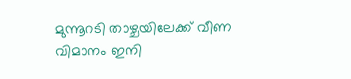മുന്നൂറടി താഴ്ചയിലേക്ക് വീണ വിമാനം ഇനി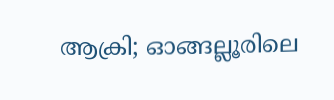ആക്രി; ഓങ്ങല്ലൂരിലെ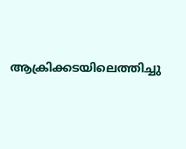ആക്രിക്കടയിലെത്തിച്ചു